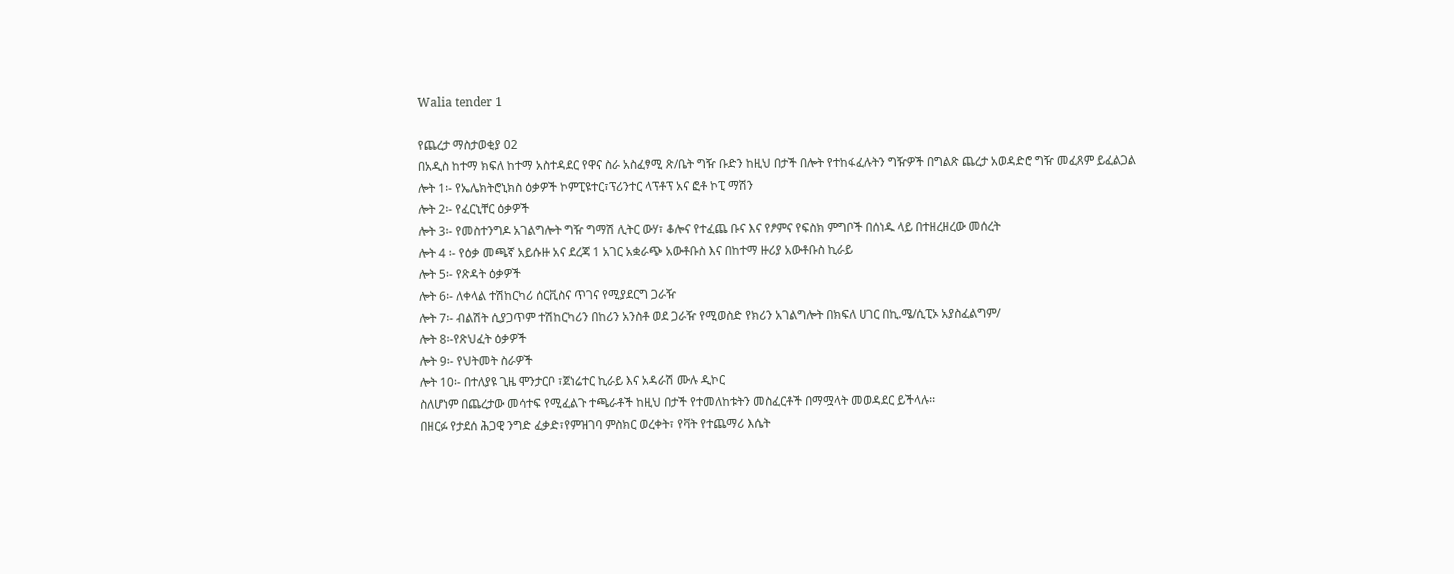Walia tender 1

የጨረታ ማስታወቂያ 02
በአዲስ ከተማ ክፍለ ከተማ አስተዳደር የዋና ስራ አስፈፃሚ ጽ/ቤት ግዥ ቡድን ከዚህ በታች በሎት የተከፋፈሉትን ግዥዎች በግልጽ ጨረታ አወዳድሮ ግዥ መፈጸም ይፈልጋል
ሎት 1፡- የኤሌክትሮኒክስ ዕቃዎች ኮምፒዩተር፣ፕሪንተር ላፕቶፕ አና ፎቶ ኮፒ ማሽን
ሎት 2፡- የፈርኒቸር ዕቃዎች
ሎት 3፡- የመስተንግዶ አገልግሎት ግዥ ግማሽ ሊትር ውሃ፣ ቆሎና የተፈጨ ቡና እና የፆምና የፍስክ ምግቦች በሰነዱ ላይ በተዘረዘረው መሰረት
ሎት 4 ፡- የዕቃ መጫኛ አይሱዙ አና ደረጃ 1 አገር አቋራጭ አውቶቡስ እና በከተማ ዙሪያ አውቶቡስ ኪራይ
ሎት 5፡- የጽዳት ዕቃዎች
ሎት 6፡- ለቀላል ተሽከርካሪ ሰርቪስና ጥገና የሚያደርግ ጋራዥ
ሎት 7፡- ብልሽት ሲያጋጥም ተሽከርካሪን በከሪን አንስቶ ወደ ጋራዥ የሚወስድ የክሪን አገልግሎት በክፍለ ሀገር በኪ.ሜ/ሲፒኦ አያስፈልግም/
ሎት 8፡-የጽህፈት ዕቃዎች
ሎት 9፡- የህትመት ስራዎች
ሎት 10፡- በተለያዩ ጊዜ ሞንታርቦ ፣ጀነሬተር ኪራይ እና አዳራሽ ሙሉ ዲኮር
ስለሆነም በጨረታው መሳተፍ የሚፈልጉ ተጫራቶች ከዚህ በታች የተመለከቱትን መስፈርቶች በማሟላት መወዳደር ይችላሉ፡፡
በዘርፉ የታደሰ ሕጋዊ ንግድ ፈቃድ፣የምዝገባ ምስክር ወረቀት፣ የቫት የተጨማሪ እሴት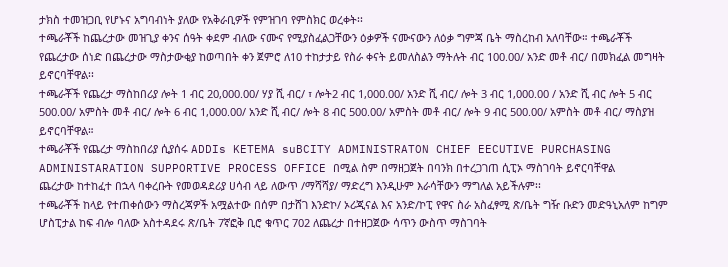ታክስ ተመዝጋቢ የሆኑና አግባብነት ያለው የአቅራቢዎች የምዝገባ የምስክር ወረቀት፡፡
ተጫራቾች ከጨረታው መዝጊያ ቀንና ሰዓት ቀደም ብለው ናሙና የሚያስፈልጋቸውን ዕቃዎች ናሙናውን ለዕቃ ግምጃ ቤት ማስረከብ አለባቸው። ተጫራቾች የጨረታው ሰነድ በጨረታው ማስታውቂያ ከወጣበት ቀን ጀምሮ ለ10 ተከታታይ የስራ ቀናት ይመለስልን ማትሉት ብር 100.00/ አንድ መቶ ብር/ በመክፈል መግዛት ይኖርባቸዋል፡፡
ተጫራቾች የጨረታ ማስከበሪያ ሎት 1 ብር 20,000.00/ ሃያ ሺ ብር/ ፣ ሎት2 ብር 1,000.00/ አንድ ሺ ብር/ ሎት 3 ብር 1,000.00 / አንድ ሺ ብር ሎት 5 ብር 500.00/ አምስት መቶ ብር/ ሎት 6 ብር 1,000.00/ አንድ ሺ ብር/ ሎት 8 ብር 500.00/ አምስት መቶ ብር/ ሎት 9 ብር 500.00/ አምስት መቶ ብር/ ማስያዝ ይኖርባቸዋል።
ተጫራቾች የጨረታ ማስከበሪያ ሲያሰሩ ADDIs KETEMA suBCITY ADMINISTRATON CHIEF EECUTIVE PURCHASING ADMINISTARATION SUPPORTIVE PROCESS OFFICE በሚል ስም በማዘጋጀት በባንክ በተረጋገጠ ሲፒኦ ማስገባት ይኖርባቸዋል
ጨረታው ከተከፈተ በኋላ ባቀረቡት የመወዳደሪያ ሀሳብ ላይ ለውጥ /ማሻሻያ/ ማድረግ እንዲሁም እራሳቸውን ማግለል አይችሉም፡፡
ተጫራቾች ከላይ የተጠቀሰውን ማስረጃዎች አሟልተው በሰም በታሸገ እንድኮ/ ኦሪጂናል እና አንድ/ኮፒ የዋና ስራ አስፈፃሚ ጽ/ቤት ግዥ ቡድን መድዓኒአለም ከግም ሆስፒታል ከፍ ብሎ ባለው አስተዳደሩ ጽ/ቤት 7ኛፎቅ ቢሮ ቁጥር 702 ለጨረታ በተዘጋጀው ሳጥን ውስጥ ማስገባት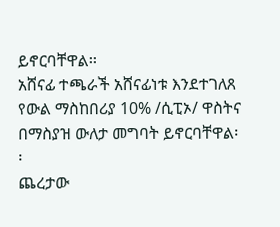ይኖርባቸዋል፡፡
አሸናፊ ተጫራች አሸናፊነቱ እንደተገለጸ የውል ማስከበሪያ 10% /ሲፒኦ/ ዋስትና በማስያዝ ውለታ መግባት ይኖርባቸዋል፡፡
ጨረታው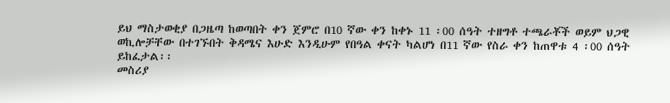ይህ ማስታወቂያ በጋዜጣ ከወጣበት ቀን ጀምሮ በ10 ኛው ቀን ከቀኑ 11 ፡00 ሰዓት ተዘግቶ ተጫራቾች ወይም ህጋዊ ወኪሎቻቸው በተገኙበት ቅዳሜና እሁድ እንዲሁም የበዓል ቀናት ካልሆነ በ11 ኛው የስራ ቀን ከጠዋቱ 4 ፡00 ሰዓት ይከፈታል፡፡
መስሪያ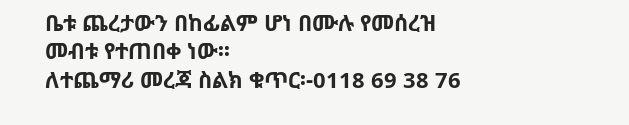ቤቱ ጨረታውን በከፊልም ሆነ በሙሉ የመሰረዝ መብቱ የተጠበቀ ነው፡፡
ለተጨማሪ መረጃ ስልክ ቁጥር፡-0118 69 38 76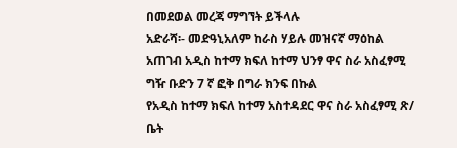በመደወል መረጃ ማግኘት ይችላሉ
አድራሻ፡- መድዓኒአለም ከራስ ሃይሉ መዝናኛ ማዕከል አጠገብ አዲስ ከተማ ክፍለ ከተማ ህንፃ ዋና ስራ አስፈፃሚ ግዥ ቡድን 7 ኛ ፎቅ በግራ ክንፍ በኩል
የአዲስ ከተማ ክፍለ ከተማ አስተዳደር ዋና ስራ አስፈፃሚ ጽ/ ቤት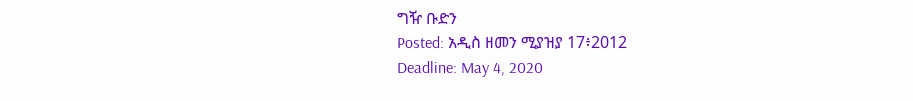ግዥ ቡድን
Posted: አዲስ ዘመን ሚያዝያ 17፥2012
Deadline: May 4, 2020